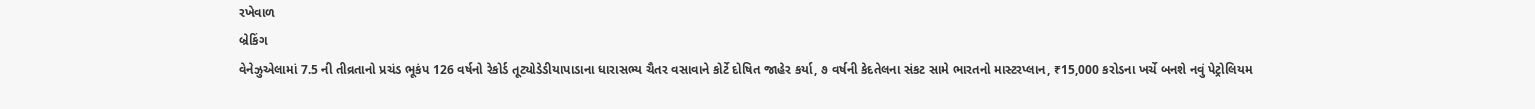રખેવાળ
બ્રેકિંગ
વેનેઝુએલામાં 7.5 ની તીવ્રતાનો પ્રચંડ ભૂકંપ 126 વર્ષનો રેકોર્ડ તૂટ્યોડેડીયાપાડાના ધારાસભ્ય ચૈતર વસાવાને કોર્ટે દોષિત જાહેર કર્યા, ૭ વર્ષની કેદતેલના સંકટ સામે ભારતનો માસ્ટરપ્લાન, ₹15,000 કરોડના ખર્ચે બનશે નવું પેટ્રોલિયમ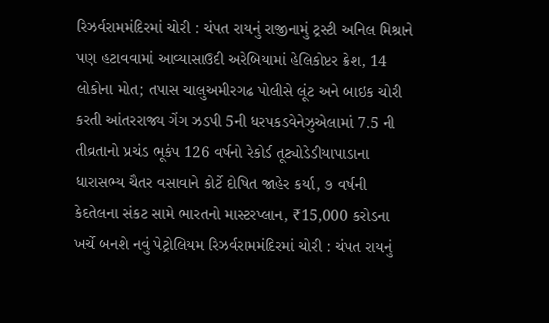રિઝર્વરામમંદિરમાં ચોરી : ચંપત રાયનું રાજીનામું ટ્રસ્ટી અનિલ મિશ્રાને પણ હટાવવામાં આવ્યાસાઉદી અરેબિયામાં હેલિકોપ્ટર ક્રેશ, 14 લોકોના મોત; તપાસ ચાલુઅમીરગઢ પોલીસે લૂંટ અને બાઇક ચોરી કરતી આંતરરાજ્ય ગેંગ ઝડપી 5ની ધરપકડવેનેઝુએલામાં 7.5 ની તીવ્રતાનો પ્રચંડ ભૂકંપ 126 વર્ષનો રેકોર્ડ તૂટ્યોડેડીયાપાડાના ધારાસભ્ય ચૈતર વસાવાને કોર્ટે દોષિત જાહેર કર્યા, ૭ વર્ષની કેદતેલના સંકટ સામે ભારતનો માસ્ટરપ્લાન, ₹15,000 કરોડના ખર્ચે બનશે નવું પેટ્રોલિયમ રિઝર્વરામમંદિરમાં ચોરી : ચંપત રાયનું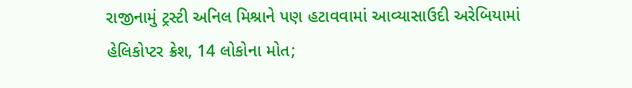રાજીનામું ટ્રસ્ટી અનિલ મિશ્રાને પણ હટાવવામાં આવ્યાસાઉદી અરેબિયામાં હેલિકોપ્ટર ક્રેશ, 14 લોકોના મોત;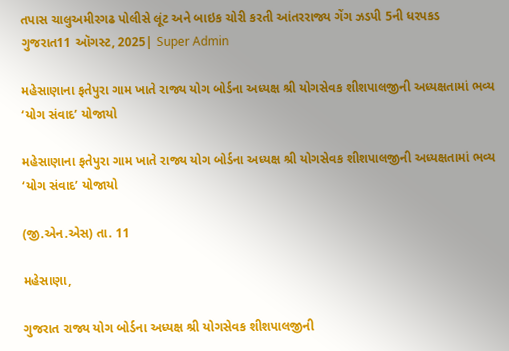તપાસ ચાલુઅમીરગઢ પોલીસે લૂંટ અને બાઇક ચોરી કરતી આંતરરાજ્ય ગેંગ ઝડપી 5ની ધરપકડ
ગુજરાત11 ઑગસ્ટ, 2025| Super Admin

મહેસાણાના ફતેપુરા ગામ ખાતે રાજ્ય યોગ બોર્ડના અધ્યક્ષ શ્રી યોગસેવક શીશપાલજીની અધ્યક્ષતામાં ભવ્ય ‘યોગ સંવાદ’ યોજાયો

મહેસાણાના ફતેપુરા ગામ ખાતે રાજ્ય યોગ બોર્ડના અધ્યક્ષ શ્રી યોગસેવક શીશપાલજીની અધ્યક્ષતામાં ભવ્ય ‘યોગ સંવાદ’ યોજાયો

(જી.એન.એસ) તા. 11

મહેસાણા,

ગુજરાત રાજ્ય યોગ બોર્ડના અધ્યક્ષ શ્રી યોગસેવક શીશપાલજીની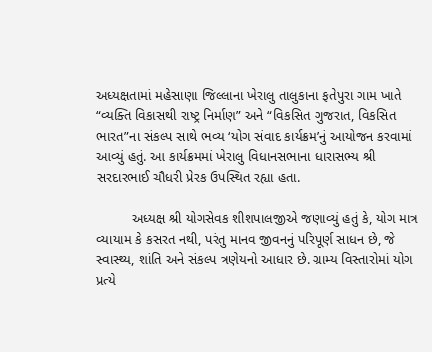અધ્યક્ષતામાં મહેસાણા જિલ્લાના ખેરાલુ તાલુકાના ફતેપુરા ગામ ખાતે “વ્યક્તિ વિકાસથી રાષ્ટ્ર નિર્માણ” અને “વિકસિત ગુજરાત, વિકસિત ભારત”ના સંકલ્પ સાથે ભવ્ય ‘યોગ સંવાદ કાર્યક્રમ’નું આયોજન કરવામાં આવ્યું હતું. આ કાર્યક્રમમાં ખેરાલુ વિધાનસભાના ધારાસભ્ય શ્રી સરદારભાઈ ચૌધરી પ્રેરક ઉપસ્થિત રહ્યા હતા.

         અધ્યક્ષ શ્રી યોગસેવક શીશપાલજીએ જણાવ્યું હતું કે, યોગ માત્ર વ્યાયામ કે કસરત નથી, પરંતુ માનવ જીવનનું પરિપૂર્ણ સાધન છે, જે સ્વાસ્થ્ય, શાંતિ અને સંકલ્પ ત્રણેયનો આધાર છે. ગ્રામ્ય વિસ્તારોમાં યોગ પ્રત્યે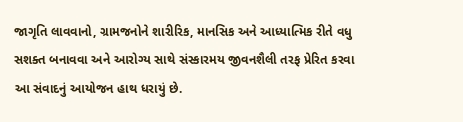જાગૃતિ લાવવાનો, ગ્રામજનોને શારીરિક, માનસિક અને આધ્યાત્મિક રીતે વધુ સશક્ત બનાવવા અને આરોગ્ય સાથે સંસ્કારમય જીવનશૈલી તરફ પ્રેરિત કરવા આ સંવાદનું આયોજન હાથ ધરાયું છે.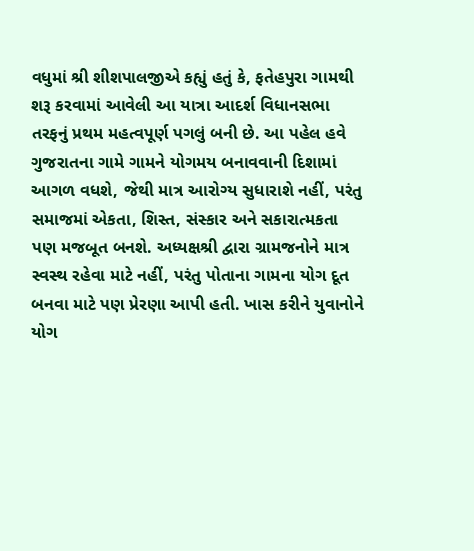વધુમાં શ્રી શીશપાલજીએ કહ્યું હતું કે, ફતેહપુરા ગામથી શરૂ કરવામાં આવેલી આ યાત્રા આદર્શ વિધાનસભા તરફનું પ્રથમ મહત્વપૂર્ણ પગલું બની છે. આ પહેલ હવે ગુજરાતના ગામે ગામને યોગમય બનાવવાની દિશામાં આગળ વધશે, જેથી માત્ર આરોગ્ય સુધારાશે નહીં, પરંતુ સમાજમાં એકતા, શિસ્ત, સંસ્કાર અને સકારાત્મકતા પણ મજબૂત બનશે. અધ્યક્ષશ્રી દ્વારા ગ્રામજનોને માત્ર સ્વસ્થ રહેવા માટે નહીં, પરંતુ પોતાના ગામના યોગ દૂત બનવા માટે પણ પ્રેરણા આપી હતી. ખાસ કરીને યુવાનોને યોગ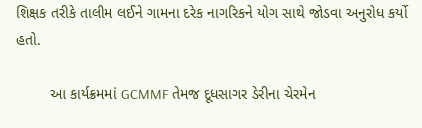શિક્ષક તરીકે તાલીમ લઈને ગામના દરેક નાગરિકને યોગ સાથે જોડવા અનુરોધ કર્યો હતો.

        આ કાર્યક્રમમાં GCMMF તેમજ દૂધસાગર ડેરીના ચેરમેન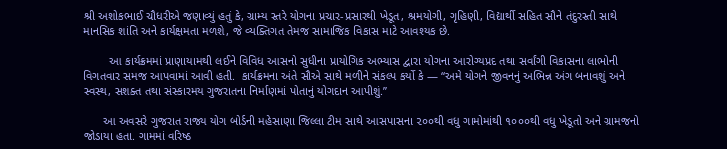શ્રી અશોકભાઈ ચૌધરીએ જણાવ્યું હતું કે, ગ્રામ્ય સ્તરે યોગના પ્રચાર-પ્રસારથી ખેડૂત, શ્રમયોગી, ગૃહિણી, વિદ્યાર્થી સહિત સૌને તંદુરસ્તી સાથે માનસિક શાંતિ અને કાર્યક્ષમતા મળશે, જે વ્યક્તિગત તેમજ સામાજિક વિકાસ માટે આવશ્યક છે.

        આ કાર્યક્રમમાં પ્રાણાયામથી લઈને વિવિધ આસનો સુધીના પ્રાયોગિક અભ્યાસ દ્વારા યોગના આરોગ્યપ્રદ તથા સર્વાંગી વિકાસના લાભોની વિગતવાર સમજ આપવામાં આવી હતી.  કાર્યક્રમના અંતે સૌએ સાથે મળીને સંકલ્પ કર્યો કે — “અમે યોગને જીવનનું અભિન્ન અંગ બનાવશું અને સ્વસ્થ, સશક્ત તથા સંસ્કારમય ગુજરાતના નિર્માણમાં પોતાનું યોગદાન આપીશું.”

      આ અવસરે ગુજરાત રાજ્ય યોગ બોર્ડની મહેસાણા જિલ્લા ટીમ સાથે આસપાસના ૨૦૦થી વધુ ગામોમાંથી ૧૦૦૦થી વધુ ખેડૂતો અને ગ્રામજનો જોડાયા હતા. ગામમાં વરિષ્ઠ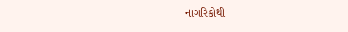નાગરિકોથી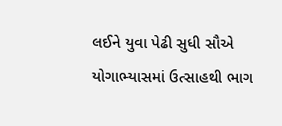લઈને યુવા પેઢી સુધી સૌએ યોગાભ્યાસમાં ઉત્સાહથી ભાગ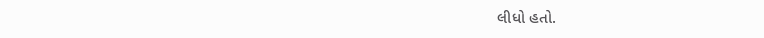લીધો હતો.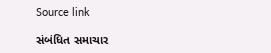Source link

સંબંધિત સમાચાર